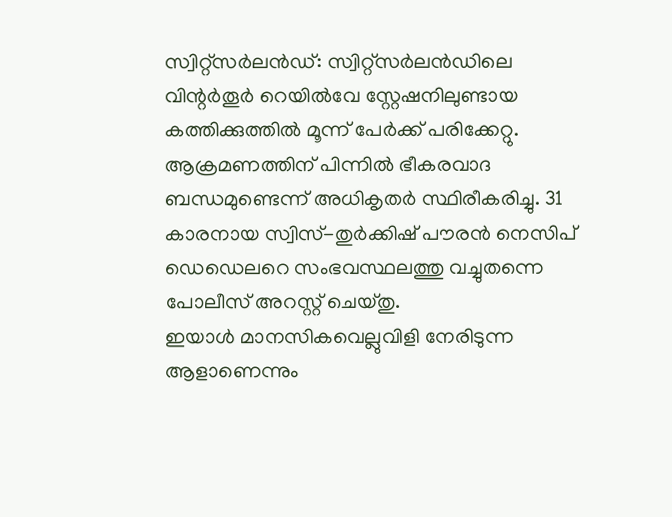സ്വിറ്റ്സർലൻഡ്: സ്വിറ്റ്സർലൻഡിലെ വിന്റർതൂർ റെയിൽവേ സ്റ്റേഷനിലുണ്ടായ കത്തിക്കുത്തിൽ മൂന്ന് പേർക്ക് പരിക്കേറ്റു. ആക്രമണത്തിന് പിന്നിൽ ഭീകരവാദ ബന്ധമുണ്ടെന്ന് അധികൃതർ സ്ഥിരീകരിച്ചു. 31 കാരനായ സ്വിസ്-തുർക്കിഷ് പൗരൻ നെസിപ് ഡെഡെലറെ സംഭവസ്ഥലത്തു വച്ചുതന്നെ പോലീസ് അറസ്റ്റ് ചെയ്തു.
ഇയാൾ മാനസികവെല്ലുവിളി നേരിടുന്ന ആളാണെന്നും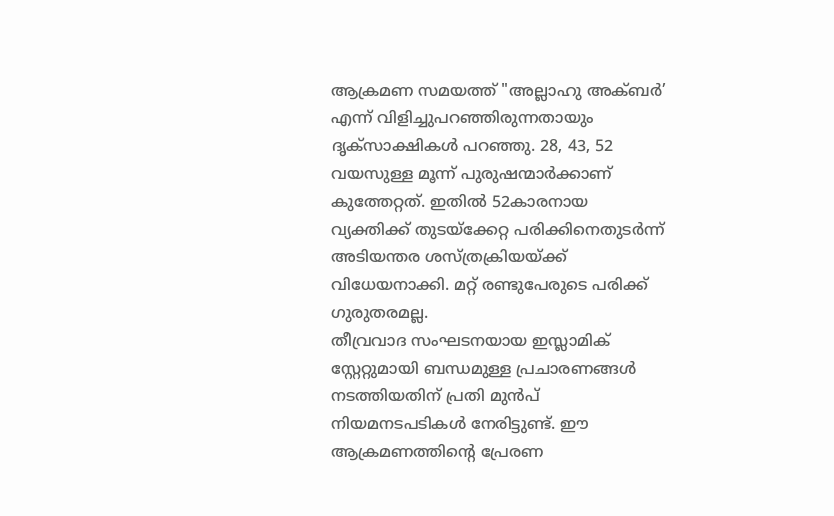ആക്രമണ സമയത്ത് "അല്ലാഹു അക്ബർ’ എന്ന് വിളിച്ചുപറഞ്ഞിരുന്നതായും ദൃക്സാക്ഷികൾ പറഞ്ഞു. 28, 43, 52 വയസുള്ള മൂന്ന് പുരുഷന്മാർക്കാണ് കുത്തേറ്റത്. ഇതിൽ 52കാരനായ വ്യക്തിക്ക് തുടയ്ക്കേറ്റ പരിക്കിനെതുടർന്ന് അടിയന്തര ശസ്ത്രക്രിയയ്ക്ക് വിധേയനാക്കി. മറ്റ് രണ്ടുപേരുടെ പരിക്ക് ഗുരുതരമല്ല.
തീവ്രവാദ സംഘടനയായ ഇസ്ലാമിക് സ്റ്റേറ്റുമായി ബന്ധമുള്ള പ്രചാരണങ്ങൾ നടത്തിയതിന് പ്രതി മുൻപ് നിയമനടപടികൾ നേരിട്ടുണ്ട്. ഈ ആക്രമണത്തിന്റെ പ്രേരണ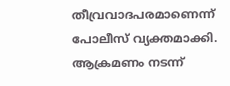തീവ്രവാദപരമാണെന്ന് പോലീസ് വ്യക്തമാക്കി. ആക്രമണം നടന്ന്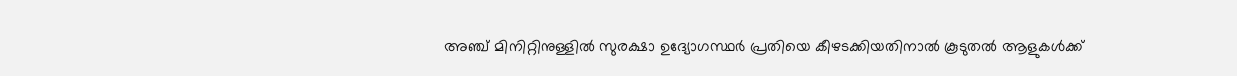അഞ്ച് മിനിറ്റിനുള്ളിൽ സുരക്ഷാ ഉദ്യോഗസ്ഥർ പ്രതിയെ കീഴടക്കിയതിനാൽ കൂടുതൽ ആളുകൾക്ക്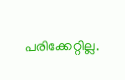പരിക്കേറ്റില്ല.